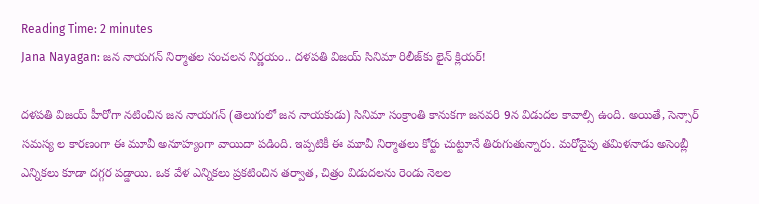Reading Time: 2 minutes
Jana Nayagan: జన నాయగన్ నిర్మాతల సంచలన నిర్ణయం.. దళపతి విజయ్ సినిమా రిలీజ్‌కు లైన్ క్లియర్!

దళపతి విజయ్ హీరోగా నటించిన జన నాయగన్ (తెలుగులో జన నాయకుడు) సినిమా సంక్రాంతి కానుకగా జనవరి 9న విడుదల కావాల్సి ఉంది. అయితే, సెన్సార్ సమస్య ల కారణంగా ఈ మూవీ అనూహ్యంగా వాయిదా పడింది. ఇప్పటికీ ఈ మూవీ నిర్మాతలు కోర్టు చుట్టూనే తిరుగుతున్నారు. మరోవైపు తమిళనాడు అసెంబ్లీ ఎన్నికలు కూడా దగ్గర పడ్డాయి. ఒక వేళ ఎన్నికలు ప్రకటించిన తర్వాత, చిత్రం విడుదలను రెండు నెలల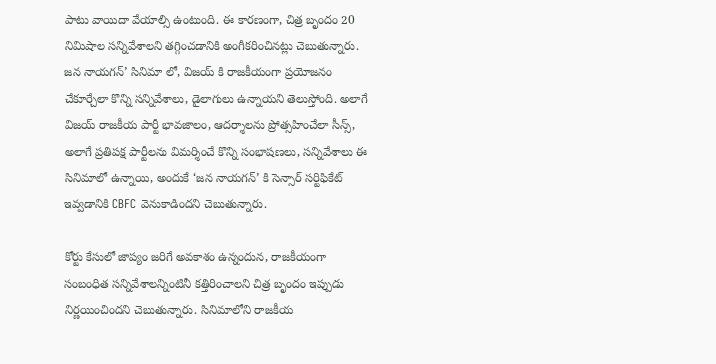పాటు వాయిదా వేయాల్సి ఉంటుంది. ఈ కారణంగా, చిత్ర బృందం 20 నిమిషాల సన్నివేశాలని తగ్గించడానికి అంగీకరించినట్లు చెబుతున్నారు. జన నాయగన్’ సినిమా లో, విజయ్ కి రాజకీయంగా ప్రయోజనం చేకూర్చేలా కొన్ని సన్నివేశాలు, డైలాగులు ఉన్నాయని తెలుస్తోంది. అలాగే విజయ్ రాజకీయ పార్టీ భావజాలం, ఆదర్శాలను ప్రోత్సహించేలా సీన్స్,
అలాగే ప్రతిపక్ష పార్టీలను విమర్శించే కొన్ని సంభాషణలు, సన్నివేశాలు ఈ సినిమాలో ఉన్నాయి, అందుకే ‘జన నాయగన్’ కి సెన్సార్ సర్టిఫికేట్ ఇవ్వడానికి CBFC వెనుకాడిందని చెబుతున్నారు.

కోర్టు కేసులో జాప్యం జరిగే అవకాశం ఉన్నందున, రాజకీయంగా సంబంధిత సన్నివేశాలన్నింటినీ కత్తిరించాలని చిత్ర బృందం ఇప్పుడు నిర్ణయించిందని చెబుతున్నారు. సినిమాలోని రాజకీయ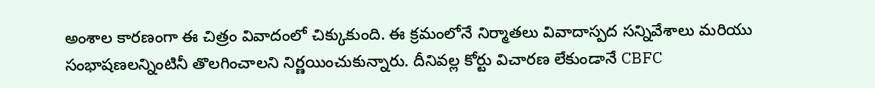అంశాల కారణంగా ఈ చిత్రం వివాదంలో చిక్కుకుంది. ఈ క్రమంలోనే నిర్మాతలు వివాదాస్పద సన్నివేశాలు మరియు సంభాషణలన్నింటినీ తొలగించాలని నిర్ణయించుకున్నారు. దీనివల్ల కోర్టు విచారణ లేకుండానే CBFC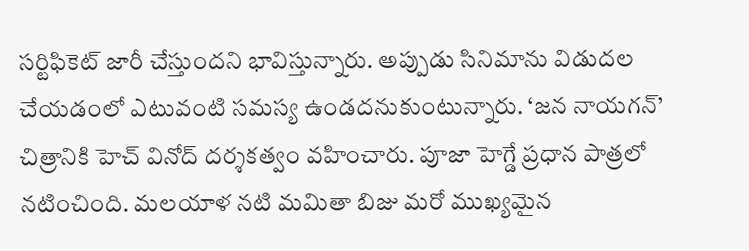సర్టిఫికెట్ జారీ చేస్తుందని భావిస్తున్నారు. అప్పుడు సినిమాను విడుదల చేయడంలో ఎటువంటి సమస్య ఉండదనుకుంటున్నారు. ‘జన నాయగన్’ చిత్రానికి హెచ్ వినోద్ దర్శకత్వం వహించారు. పూజా హెగ్డే ప్రధాన పాత్రలో నటించింది. మలయాళ నటి మమితా బిజు మరో ముఖ్యమైన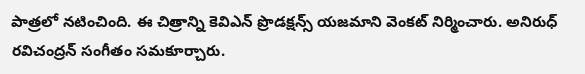పాత్రలో నటించింది. ఈ చిత్రాన్ని కెవిఎన్ ప్రొడక్షన్స్ యజమాని వెంకట్ నిర్మించారు. అనిరుధ్ రవిచంద్రన్ సంగీతం సమకూర్చారు.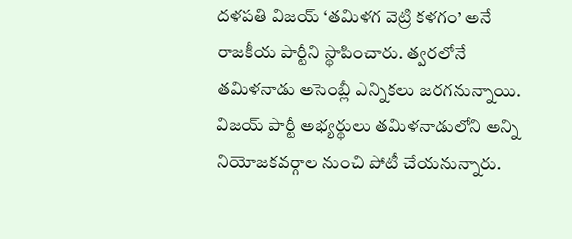దళపతి విజయ్ ‘తమిళగ వెట్రి కళగం’ అనే రాజకీయ పార్టీని స్థాపించారు. త్వరలోనే తమిళనాడు అసెంబ్లీ ఎన్నికలు జరగనున్నాయి.
విజయ్ పార్టీ అభ్యర్థులు తమిళనాడులోని అన్ని నియోజకవర్గాల నుంచి పోటీ చేయనున్నారు.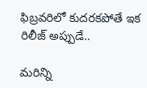ఫిబ్రవరిలో కుదరకపోతే ఇక రిలీజ్ అప్పుడే..

మరిన్ని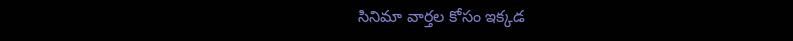సినిమా వార్తల కోసం ఇక్కడ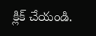క్లిక్ చేయండి.